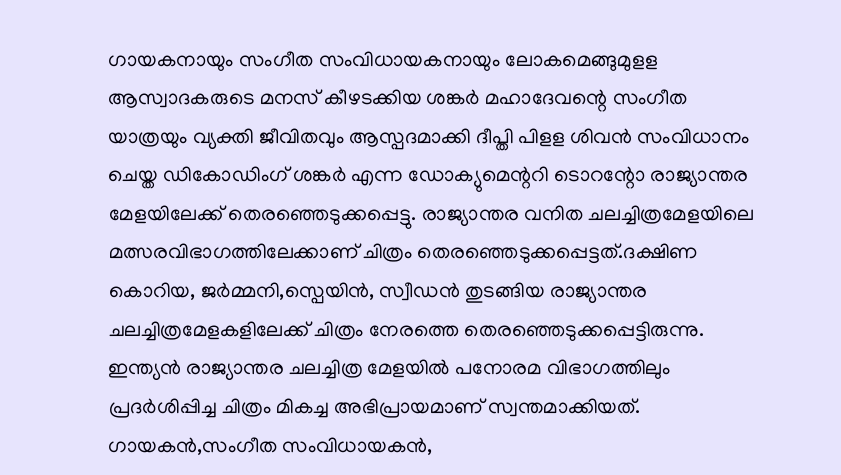ഗായകനായും സംഗീത സംവിധായകനായും ലോകമെങ്ങുമുളള ആസ്വാദകരുടെ മനസ് കീഴടക്കിയ ശങ്കർ മഹാദേവന്റെ സംഗീത യാത്രയും വ്യക്തി ജീവിതവും ആസ്പദമാക്കി ദീപ്തി പിളള ശിവൻ സംവിധാനം ചെയ്ത ഡികോഡിംഗ് ശങ്കർ എന്ന ഡോക്യുമെന്ററി ടൊറന്റോ രാജ്യാന്തര മേളയിലേക്ക് തെരഞ്ഞെടുക്കപ്പെട്ടു. രാജ്യാന്തര വനിത ചലച്ചിത്രമേളയിലെ മത്സരവിഭാഗത്തിലേക്കാണ് ചിത്രം തെരഞ്ഞെടുക്കപ്പെട്ടത്.ദക്ഷിണ കൊറിയ, ജർമ്മനി,സ്പെയിൻ, സ്വീഡൻ തുടങ്ങിയ രാജ്യാന്തര ചലച്ചിത്രമേളകളിലേക്ക് ചിത്രം നേരത്തെ തെരഞ്ഞെടുക്കപ്പെട്ടിരുന്നു. ഇന്ത്യൻ രാജ്യാന്തര ചലച്ചിത്ര മേളയിൽ പനോരമ വിഭാഗത്തിലും പ്രദർശിപ്പിച്ച ചിത്രം മികച്ച അഭിപ്രായമാണ് സ്വന്തമാക്കിയത്.
ഗായകൻ,സംഗീത സംവിധായകൻ,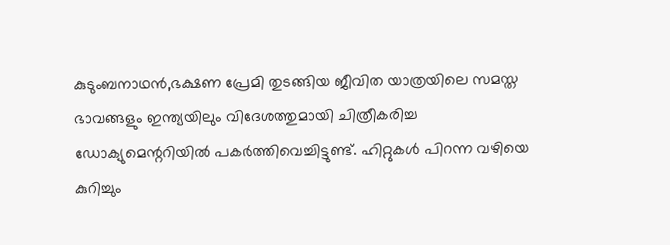കുടുംബനാഥൻ,ഭക്ഷണ പ്രേമി തുടങ്ങിയ ജീവിത യാത്രയിലെ സമസ്ത ഭാവങ്ങളും ഇന്ത്യയിലും വിദേശത്തുമായി ചിത്രീകരിച്ച ഡോക്യുമെന്ററിയിൽ പകർത്തിവെച്ചിട്ടുണ്ട്. ഹിറ്റുകൾ പിറന്ന വഴിയെ കുറിച്ചും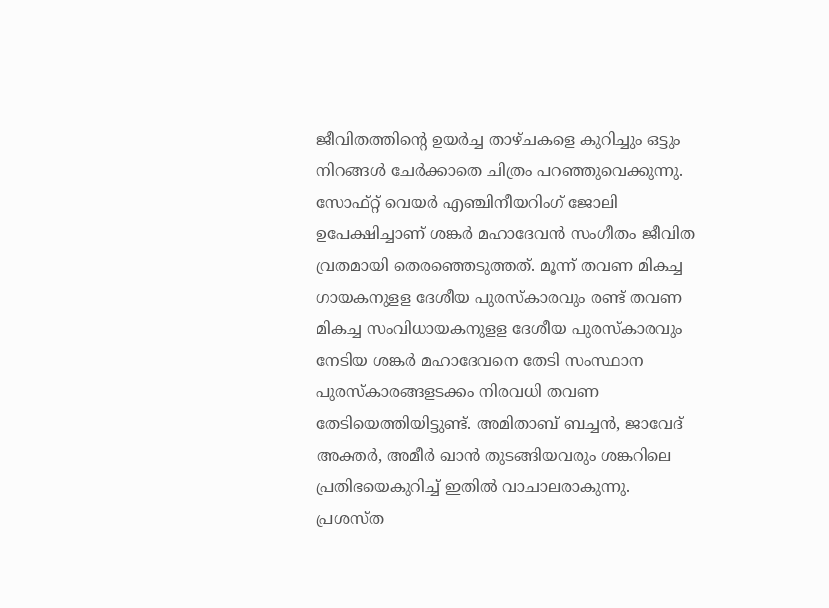ജീവിതത്തിന്റെ ഉയർച്ച താഴ്ചകളെ കുറിച്ചും ഒട്ടും നിറങ്ങൾ ചേർക്കാതെ ചിത്രം പറഞ്ഞുവെക്കുന്നു. സോഫ്റ്റ് വെയർ എഞ്ചിനീയറിംഗ് ജോലി ഉപേക്ഷിച്ചാണ് ശങ്കർ മഹാദേവൻ സംഗീതം ജീവിത വ്രതമായി തെരഞ്ഞെടുത്തത്. മൂന്ന് തവണ മികച്ച ഗായകനുളള ദേശീയ പുരസ്കാരവും രണ്ട് തവണ മികച്ച സംവിധായകനുളള ദേശീയ പുരസ്കാരവും നേടിയ ശങ്കർ മഹാദേവനെ തേടി സംസ്ഥാന പുരസ്കാരങ്ങളടക്കം നിരവധി തവണ തേടിയെത്തിയിട്ടുണ്ട്. അമിതാബ് ബച്ചൻ, ജാവേദ് അക്തർ, അമീർ ഖാൻ തുടങ്ങിയവരും ശങ്കറിലെ പ്രതിഭയെകുറിച്ച് ഇതിൽ വാചാലരാകുന്നു.
പ്രശസ്ത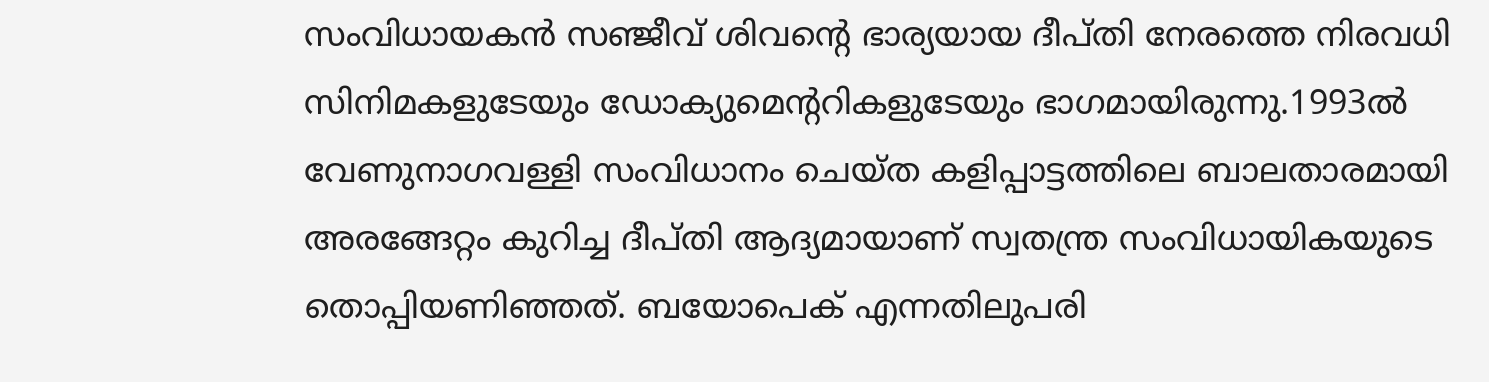സംവിധായകൻ സഞ്ജീവ് ശിവന്റെ ഭാര്യയായ ദീപ്തി നേരത്തെ നിരവധി സിനിമകളുടേയും ഡോക്യുമെന്ററികളുടേയും ഭാഗമായിരുന്നു.1993ൽ വേണുനാഗവള്ളി സംവിധാനം ചെയ്ത കളിപ്പാട്ടത്തിലെ ബാലതാരമായി അരങ്ങേറ്റം കുറിച്ച ദീപ്തി ആദ്യമായാണ് സ്വതന്ത്ര സംവിധായികയുടെ തൊപ്പിയണിഞ്ഞത്. ബയോപെക് എന്നതിലുപരി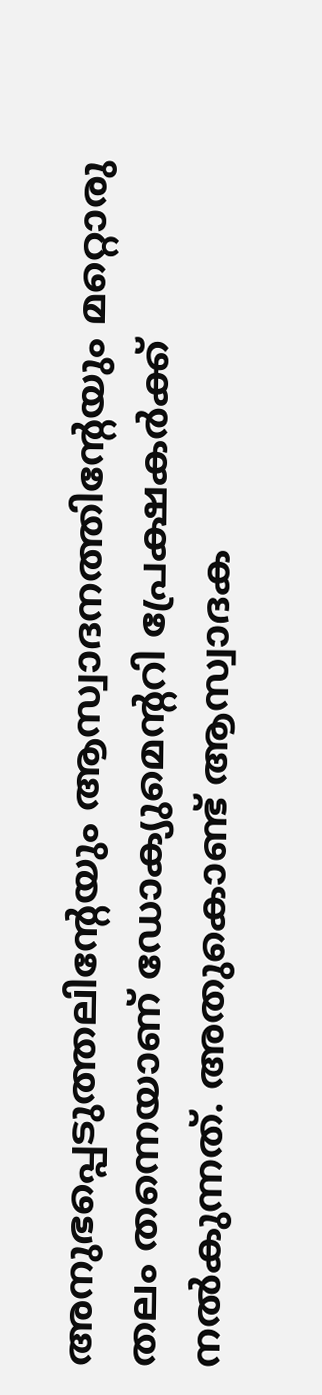അനുഭപ്പെടുത്തലിന്റേയും ആസ്വാദനത്തിന്റേയും മറ്റൊരു തലം തന്നെയാണ് ഡോക്യുമെന്ററി പ്രേക്ഷകർക്ക് നൽകുന്നത്. അതുകൊണ്ട് ആസ്വാദക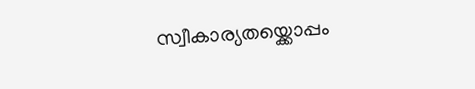സ്വീകാര്യതയ്ക്കൊപ്പം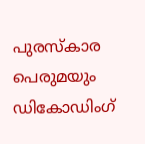പുരസ്കാര പെരുമയും ഡികോഡിംഗ്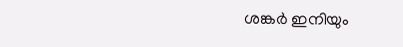ശങ്കർ ഇനിയും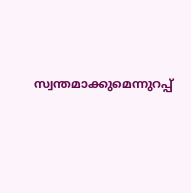സ്വന്തമാക്കുമെന്നുറപ്പ്